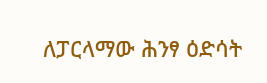ለፓርላማው ሕንፃ ዕድሳት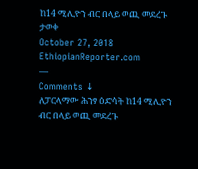ከ14 ሚሊዮን ብር በላይ ወጪ መደረጉ ታወቀ
October 27, 2018
EthiopianReporter.com
—
Comments ↓
ለፓርላማው ሕንፃ ዕድሳት ከ14 ሚሊዮን ብር በላይ ወጪ መደረጉ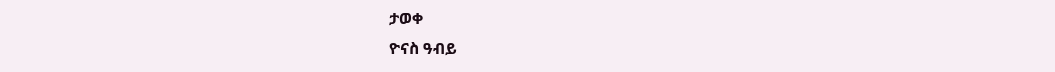ታወቀ
ዮናስ ዓብይ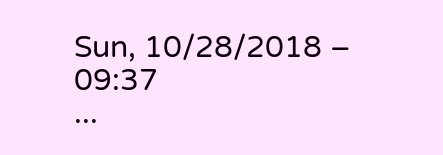Sun, 10/28/2018 – 09:37
...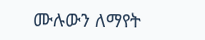ሙሉውን ለማየት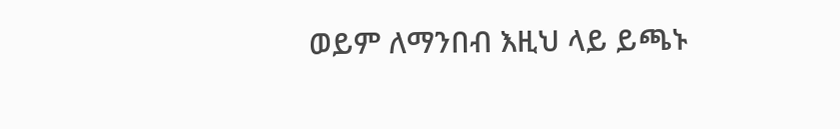ወይም ለማንበብ እዚህ ላይ ይጫኑ